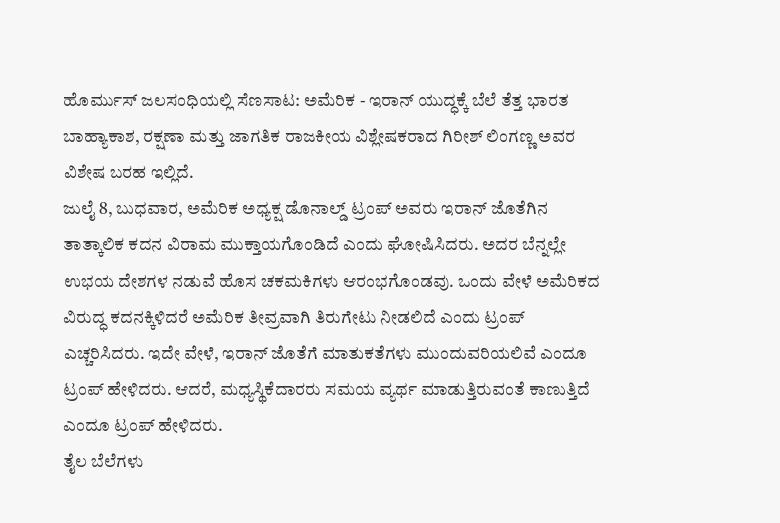ಹೊರ್ಮುಸ್ ಜಲಸಂಧಿಯಲ್ಲಿ ಸೆಣಸಾಟ: ಅಮೆರಿಕ - ಇರಾನ್ ಯುದ್ಧಕ್ಕೆ ಬೆಲೆ ತೆತ್ತ ಭಾರತ
ಬಾಹ್ಯಾಕಾಶ, ರಕ್ಷಣಾ ಮತ್ತು ಜಾಗತಿಕ ರಾಜಕೀಯ ವಿಶ್ಲೇಷಕರಾದ ಗಿರೀಶ್ ಲಿಂಗಣ್ಣ ಅವರ ವಿಶೇಷ ಬರಹ ಇಲ್ಲಿದೆ.
ಜುಲೈ 8, ಬುಧವಾರ, ಅಮೆರಿಕ ಅಧ್ಯಕ್ಷ ಡೊನಾಲ್ಡ್ ಟ್ರಂಪ್ ಅವರು ಇರಾನ್ ಜೊತೆಗಿನ ತಾತ್ಕಾಲಿಕ ಕದನ ವಿರಾಮ ಮುಕ್ತಾಯಗೊಂಡಿದೆ ಎಂದು ಘೋಷಿಸಿದರು. ಅದರ ಬೆನ್ನಲ್ಲೇ ಉಭಯ ದೇಶಗಳ ನಡುವೆ ಹೊಸ ಚಕಮಕಿಗಳು ಆರಂಭಗೊಂಡವು. ಒಂದು ವೇಳೆ ಅಮೆರಿಕದ ವಿರುದ್ಧ ಕದನಕ್ಕಿಳಿದರೆ ಅಮೆರಿಕ ತೀವ್ರವಾಗಿ ತಿರುಗೇಟು ನೀಡಲಿದೆ ಎಂದು ಟ್ರಂಪ್ ಎಚ್ಚರಿಸಿದರು. ಇದೇ ವೇಳೆ, ಇರಾನ್ ಜೊತೆಗೆ ಮಾತುಕತೆಗಳು ಮುಂದುವರಿಯಲಿವೆ ಎಂದೂ ಟ್ರಂಪ್ ಹೇಳಿದರು. ಆದರೆ, ಮಧ್ಯಸ್ಥಿಕೆದಾರರು ಸಮಯ ವ್ಯರ್ಥ ಮಾಡುತ್ತಿರುವಂತೆ ಕಾಣುತ್ತಿದೆ ಎಂದೂ ಟ್ರಂಪ್ ಹೇಳಿದರು.
ತೈಲ ಬೆಲೆಗಳು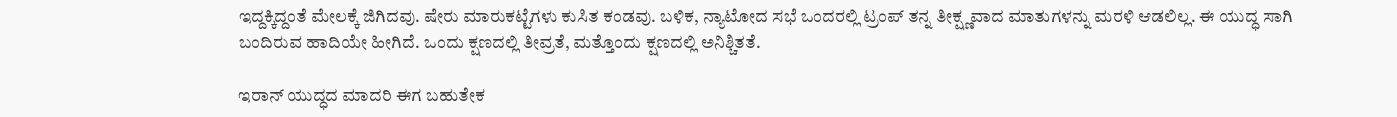ಇದ್ದಕ್ಕಿದ್ದಂತೆ ಮೇಲಕ್ಕೆ ಜಿಗಿದವು. ಷೇರು ಮಾರುಕಟ್ಟೆಗಳು ಕುಸಿತ ಕಂಡವು. ಬಳಿಕ, ನ್ಯಾಟೋದ ಸಭೆ ಒಂದರಲ್ಲಿ ಟ್ರಂಪ್ ತನ್ನ ತೀಕ್ಷ್ಣವಾದ ಮಾತುಗಳನ್ನು ಮರಳಿ ಆಡಲಿಲ್ಲ. ಈ ಯುದ್ಧ ಸಾಗಿ ಬಂದಿರುವ ಹಾದಿಯೇ ಹೀಗಿದೆ. ಒಂದು ಕ್ಷಣದಲ್ಲಿ ತೀವ್ರತೆ, ಮತ್ತೊಂದು ಕ್ಷಣದಲ್ಲಿ ಅನಿಶ್ಚಿತತೆ.

ಇರಾನ್ ಯುದ್ಧದ ಮಾದರಿ ಈಗ ಬಹುತೇಕ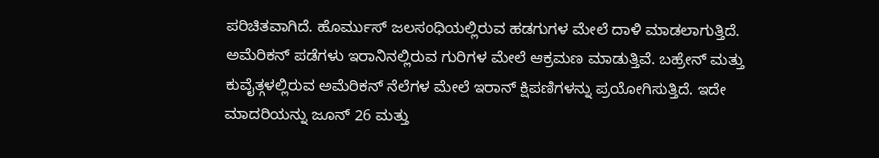ಪರಿಚಿತವಾಗಿದೆ. ಹೊರ್ಮುಸ್ ಜಲಸಂಧಿಯಲ್ಲಿರುವ ಹಡಗುಗಳ ಮೇಲೆ ದಾಳಿ ಮಾಡಲಾಗುತ್ತಿದೆ. ಅಮೆರಿಕನ್ ಪಡೆಗಳು ಇರಾನಿನಲ್ಲಿರುವ ಗುರಿಗಳ ಮೇಲೆ ಆಕ್ರಮಣ ಮಾಡುತ್ತಿವೆ. ಬಹ್ರೇನ್ ಮತ್ತು ಕುವೈತ್ಗಳಲ್ಲಿರುವ ಅಮೆರಿಕನ್ ನೆಲೆಗಳ ಮೇಲೆ ಇರಾನ್ ಕ್ಷಿಪಣಿಗಳನ್ನು ಪ್ರಯೋಗಿಸುತ್ತಿದೆ. ಇದೇ ಮಾದರಿಯನ್ನು ಜೂನ್ 26 ಮತ್ತು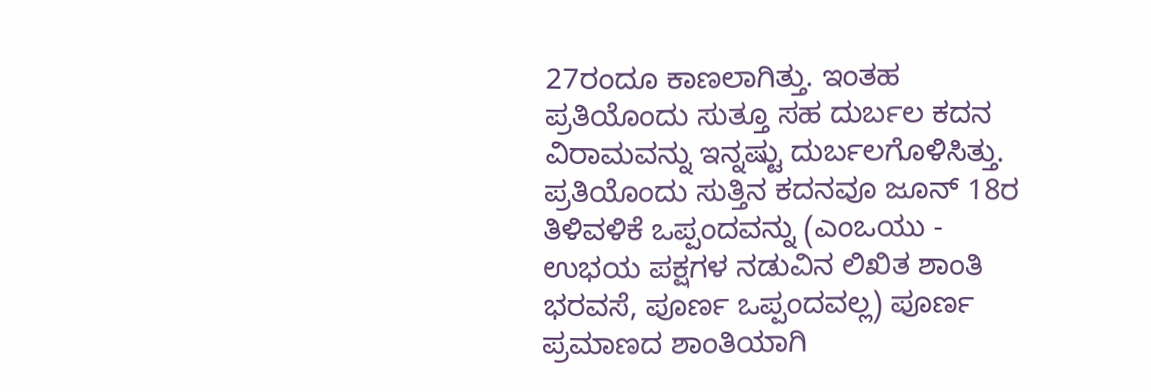27ರಂದೂ ಕಾಣಲಾಗಿತ್ತು. ಇಂತಹ ಪ್ರತಿಯೊಂದು ಸುತ್ತೂ ಸಹ ದುರ್ಬಲ ಕದನ ವಿರಾಮವನ್ನು ಇನ್ನಷ್ಟು ದುರ್ಬಲಗೊಳಿಸಿತ್ತು. ಪ್ರತಿಯೊಂದು ಸುತ್ತಿನ ಕದನವೂ ಜೂನ್ 18ರ ತಿಳಿವಳಿಕೆ ಒಪ್ಪಂದವನ್ನು (ಎಂಒಯು - ಉಭಯ ಪಕ್ಷಗಳ ನಡುವಿನ ಲಿಖಿತ ಶಾಂತಿ ಭರವಸೆ, ಪೂರ್ಣ ಒಪ್ಪಂದವಲ್ಲ) ಪೂರ್ಣ ಪ್ರಮಾಣದ ಶಾಂತಿಯಾಗಿ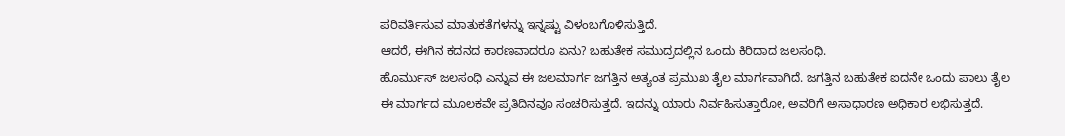ಪರಿವರ್ತಿಸುವ ಮಾತುಕತೆಗಳನ್ನು ಇನ್ನಷ್ಟು ವಿಳಂಬಗೊಳಿಸುತ್ತಿದೆ.
ಆದರೆ, ಈಗಿನ ಕದನದ ಕಾರಣವಾದರೂ ಏನು? ಬಹುತೇಕ ಸಮುದ್ರದಲ್ಲಿನ ಒಂದು ಕಿರಿದಾದ ಜಲಸಂಧಿ.
ಹೊರ್ಮುಸ್ ಜಲಸಂಧಿ ಎನ್ನುವ ಈ ಜಲಮಾರ್ಗ ಜಗತ್ತಿನ ಅತ್ಯಂತ ಪ್ರಮುಖ ತೈಲ ಮಾರ್ಗವಾಗಿದೆ. ಜಗತ್ತಿನ ಬಹುತೇಕ ಐದನೇ ಒಂದು ಪಾಲು ತೈಲ ಈ ಮಾರ್ಗದ ಮೂಲಕವೇ ಪ್ರತಿದಿನವೂ ಸಂಚರಿಸುತ್ತದೆ. ಇದನ್ನು ಯಾರು ನಿರ್ವಹಿಸುತ್ತಾರೋ, ಅವರಿಗೆ ಅಸಾಧಾರಣ ಅಧಿಕಾರ ಲಭಿಸುತ್ತದೆ.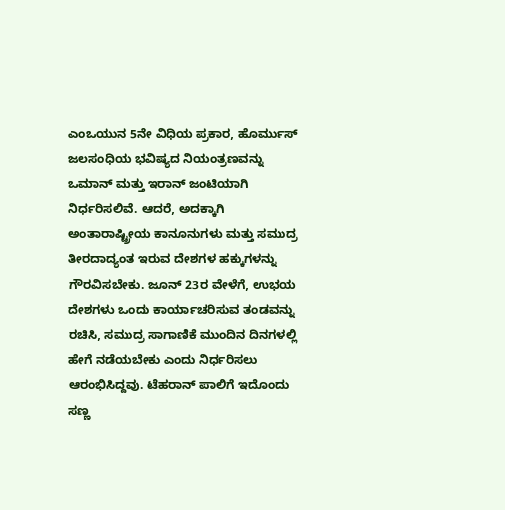ಎಂಒಯುನ 5ನೇ ವಿಧಿಯ ಪ್ರಕಾರ, ಹೊರ್ಮುಸ್ ಜಲಸಂಧಿಯ ಭವಿಷ್ಯದ ನಿಯಂತ್ರಣವನ್ನು ಒಮಾನ್ ಮತ್ತು ಇರಾನ್ ಜಂಟಿಯಾಗಿ ನಿರ್ಧರಿಸಲಿವೆ. ಆದರೆ, ಅದಕ್ಕಾಗಿ ಅಂತಾರಾಷ್ಟ್ರೀಯ ಕಾನೂನುಗಳು ಮತ್ತು ಸಮುದ್ರ ತೀರದಾದ್ಯಂತ ಇರುವ ದೇಶಗಳ ಹಕ್ಕುಗಳನ್ನು ಗೌರವಿಸಬೇಕು. ಜೂನ್ 23ರ ವೇಳೆಗೆ, ಉಭಯ ದೇಶಗಳು ಒಂದು ಕಾರ್ಯಾಚರಿಸುವ ತಂಡವನ್ನು ರಚಿಸಿ, ಸಮುದ್ರ ಸಾಗಾಣಿಕೆ ಮುಂದಿನ ದಿನಗಳಲ್ಲಿ ಹೇಗೆ ನಡೆಯಬೇಕು ಎಂದು ನಿರ್ಧರಿಸಲು ಆರಂಭಿಸಿದ್ದವು. ಟೆಹರಾನ್ ಪಾಲಿಗೆ ಇದೊಂದು ಸಣ್ಣ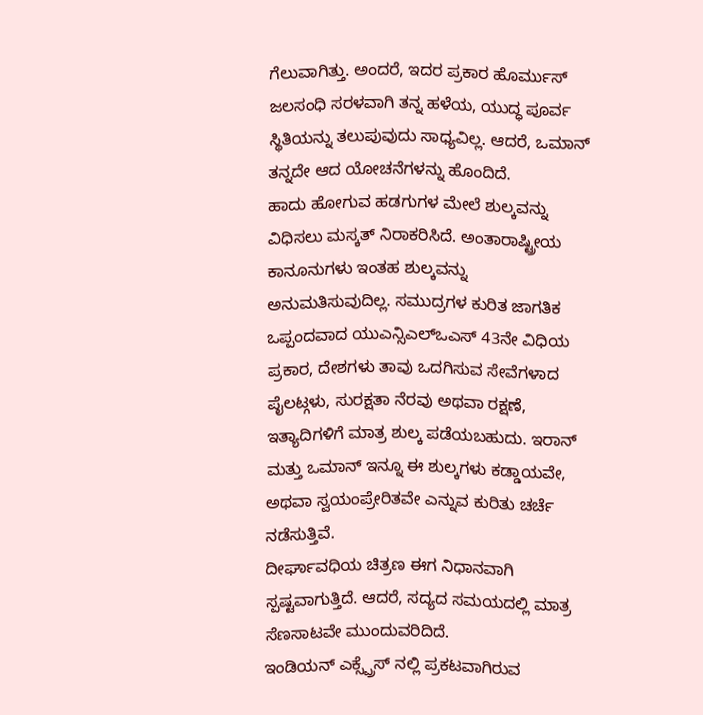ಗೆಲುವಾಗಿತ್ತು. ಅಂದರೆ, ಇದರ ಪ್ರಕಾರ ಹೊರ್ಮುಸ್ ಜಲಸಂಧಿ ಸರಳವಾಗಿ ತನ್ನ ಹಳೆಯ, ಯುದ್ಧ ಪೂರ್ವ ಸ್ಥಿತಿಯನ್ನು ತಲುಪುವುದು ಸಾಧ್ಯವಿಲ್ಲ. ಆದರೆ, ಒಮಾನ್ ತನ್ನದೇ ಆದ ಯೋಚನೆಗಳನ್ನು ಹೊಂದಿದೆ.
ಹಾದು ಹೋಗುವ ಹಡಗುಗಳ ಮೇಲೆ ಶುಲ್ಕವನ್ನು ವಿಧಿಸಲು ಮಸ್ಕತ್ ನಿರಾಕರಿಸಿದೆ. ಅಂತಾರಾಷ್ಟ್ರೀಯ ಕಾನೂನುಗಳು ಇಂತಹ ಶುಲ್ಕವನ್ನು ಅನುಮತಿಸುವುದಿಲ್ಲ. ಸಮುದ್ರಗಳ ಕುರಿತ ಜಾಗತಿಕ ಒಪ್ಪಂದವಾದ ಯುಎನ್ಸಿಎಲ್ಒಎಸ್ 43ನೇ ವಿಧಿಯ ಪ್ರಕಾರ, ದೇಶಗಳು ತಾವು ಒದಗಿಸುವ ಸೇವೆಗಳಾದ ಪೈಲಟ್ಗಳು, ಸುರಕ್ಷತಾ ನೆರವು ಅಥವಾ ರಕ್ಷಣೆ, ಇತ್ಯಾದಿಗಳಿಗೆ ಮಾತ್ರ ಶುಲ್ಕ ಪಡೆಯಬಹುದು. ಇರಾನ್ ಮತ್ತು ಒಮಾನ್ ಇನ್ನೂ ಈ ಶುಲ್ಕಗಳು ಕಡ್ಡಾಯವೇ, ಅಥವಾ ಸ್ವಯಂಪ್ರೇರಿತವೇ ಎನ್ನುವ ಕುರಿತು ಚರ್ಚೆ ನಡೆಸುತ್ತಿವೆ.
ದೀರ್ಘಾವಧಿಯ ಚಿತ್ರಣ ಈಗ ನಿಧಾನವಾಗಿ ಸ್ಪಷ್ಟವಾಗುತ್ತಿದೆ. ಆದರೆ, ಸದ್ಯದ ಸಮಯದಲ್ಲಿ ಮಾತ್ರ ಸೆಣಸಾಟವೇ ಮುಂದುವರಿದಿದೆ.
ಇಂಡಿಯನ್ ಎಕ್ಸ್ಪ್ರೆಸ್ ನಲ್ಲಿ ಪ್ರಕಟವಾಗಿರುವ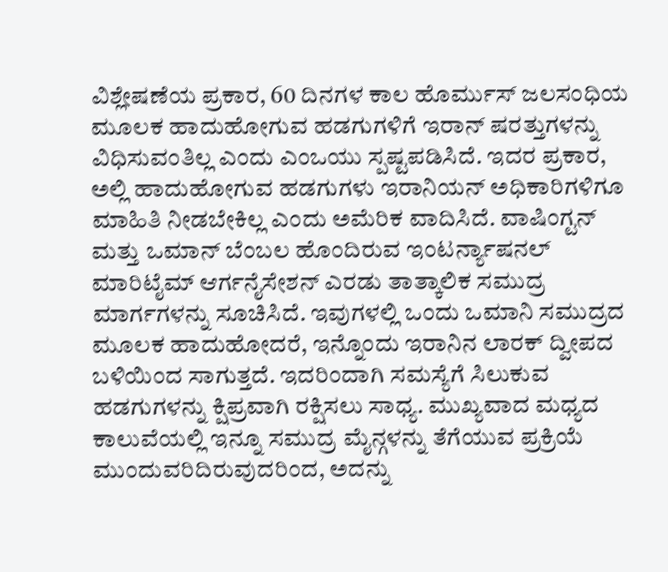ವಿಶ್ಲೇಷಣೆಯ ಪ್ರಕಾರ, 60 ದಿನಗಳ ಕಾಲ ಹೊರ್ಮುಸ್ ಜಲಸಂಧಿಯ ಮೂಲಕ ಹಾದುಹೋಗುವ ಹಡಗುಗಳಿಗೆ ಇರಾನ್ ಷರತ್ತುಗಳನ್ನು ವಿಧಿಸುವಂತಿಲ್ಲ ಎಂದು ಎಂಒಯು ಸ್ಪಷ್ಟಪಡಿಸಿದೆ. ಇದರ ಪ್ರಕಾರ, ಅಲ್ಲಿ ಹಾದುಹೋಗುವ ಹಡಗುಗಳು ಇರಾನಿಯನ್ ಅಧಿಕಾರಿಗಳಿಗೂ ಮಾಹಿತಿ ನೀಡಬೇಕಿಲ್ಲ ಎಂದು ಅಮೆರಿಕ ವಾದಿಸಿದೆ. ವಾಷಿಂಗ್ಟನ್ ಮತ್ತು ಒಮಾನ್ ಬೆಂಬಲ ಹೊಂದಿರುವ ಇಂಟರ್ನ್ಯಾಷನಲ್ ಮಾರಿಟೈಮ್ ಆರ್ಗನೈಸೇಶನ್ ಎರಡು ತಾತ್ಕಾಲಿಕ ಸಮುದ್ರ ಮಾರ್ಗಗಳನ್ನು ಸೂಚಿಸಿದೆ. ಇವುಗಳಲ್ಲಿ ಒಂದು ಒಮಾನಿ ಸಮುದ್ರದ ಮೂಲಕ ಹಾದುಹೋದರೆ, ಇನ್ನೊಂದು ಇರಾನಿನ ಲಾರಕ್ ದ್ವೀಪದ ಬಳಿಯಿಂದ ಸಾಗುತ್ತದೆ. ಇದರಿಂದಾಗಿ ಸಮಸ್ಯೆಗೆ ಸಿಲುಕುವ ಹಡಗುಗಳನ್ನು ಕ್ಷಿಪ್ರವಾಗಿ ರಕ್ಷಿಸಲು ಸಾಧ್ಯ. ಮುಖ್ಯವಾದ ಮಧ್ಯದ ಕಾಲುವೆಯಲ್ಲಿ ಇನ್ನೂ ಸಮುದ್ರ ಮೈನ್ಗಳನ್ನು ತೆಗೆಯುವ ಪ್ರಕ್ರಿಯೆ ಮುಂದುವರಿದಿರುವುದರಿಂದ, ಅದನ್ನು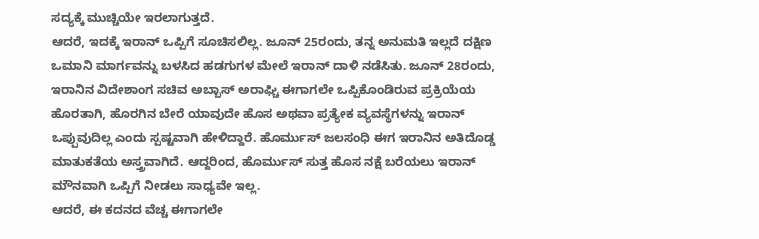ಸದ್ಯಕ್ಕೆ ಮುಚ್ಚಿಯೇ ಇರಲಾಗುತ್ತದೆ.
ಆದರೆ, ಇದಕ್ಕೆ ಇರಾನ್ ಒಪ್ಪಿಗೆ ಸೂಚಿಸಲಿಲ್ಲ. ಜೂನ್ 25ರಂದು, ತನ್ನ ಅನುಮತಿ ಇಲ್ಲದೆ ದಕ್ಷಿಣ ಒಮಾನಿ ಮಾರ್ಗವನ್ನು ಬಳಸಿದ ಹಡಗುಗಳ ಮೇಲೆ ಇರಾನ್ ದಾಳಿ ನಡೆಸಿತು. ಜೂನ್ 28ರಂದು, ಇರಾನಿನ ವಿದೇಶಾಂಗ ಸಚಿವ ಅಬ್ಬಾಸ್ ಅರಾಘ್ಚಿ ಈಗಾಗಲೇ ಒಪ್ಪಿಕೊಂಡಿರುವ ಪ್ರಕ್ರಿಯೆಯ ಹೊರತಾಗಿ, ಹೊರಗಿನ ಬೇರೆ ಯಾವುದೇ ಹೊಸ ಅಥವಾ ಪ್ರತ್ಯೇಕ ವ್ಯವಸ್ಥೆಗಳನ್ನು ಇರಾನ್ ಒಪ್ಪುವುದಿಲ್ಲ ಎಂದು ಸ್ಪಷ್ಟವಾಗಿ ಹೇಳಿದ್ದಾರೆ. ಹೊರ್ಮುಸ್ ಜಲಸಂಧಿ ಈಗ ಇರಾನಿನ ಅತಿದೊಡ್ಡ ಮಾತುಕತೆಯ ಅಸ್ತ್ರವಾಗಿದೆ. ಆದ್ದರಿಂದ, ಹೊರ್ಮುಸ್ ಸುತ್ತ ಹೊಸ ನಕ್ಷೆ ಬರೆಯಲು ಇರಾನ್ ಮೌನವಾಗಿ ಒಪ್ಪಿಗೆ ನೀಡಲು ಸಾಧ್ಯವೇ ಇಲ್ಲ.
ಆದರೆ, ಈ ಕದನದ ವೆಚ್ಚ ಈಗಾಗಲೇ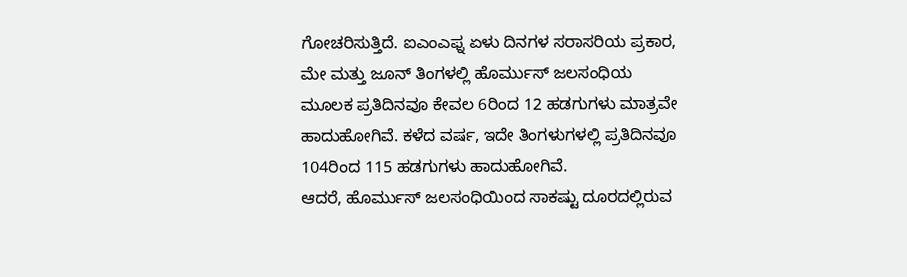ಗೋಚರಿಸುತ್ತಿದೆ. ಐಎಂಎಫ್ನ ಏಳು ದಿನಗಳ ಸರಾಸರಿಯ ಪ್ರಕಾರ, ಮೇ ಮತ್ತು ಜೂನ್ ತಿಂಗಳಲ್ಲಿ ಹೊರ್ಮುಸ್ ಜಲಸಂಧಿಯ ಮೂಲಕ ಪ್ರತಿದಿನವೂ ಕೇವಲ 6ರಿಂದ 12 ಹಡಗುಗಳು ಮಾತ್ರವೇ ಹಾದುಹೋಗಿವೆ. ಕಳೆದ ವರ್ಷ, ಇದೇ ತಿಂಗಳುಗಳಲ್ಲಿ ಪ್ರತಿದಿನವೂ 104ರಿಂದ 115 ಹಡಗುಗಳು ಹಾದುಹೋಗಿವೆ.
ಆದರೆ, ಹೊರ್ಮುಸ್ ಜಲಸಂಧಿಯಿಂದ ಸಾಕಷ್ಟು ದೂರದಲ್ಲಿರುವ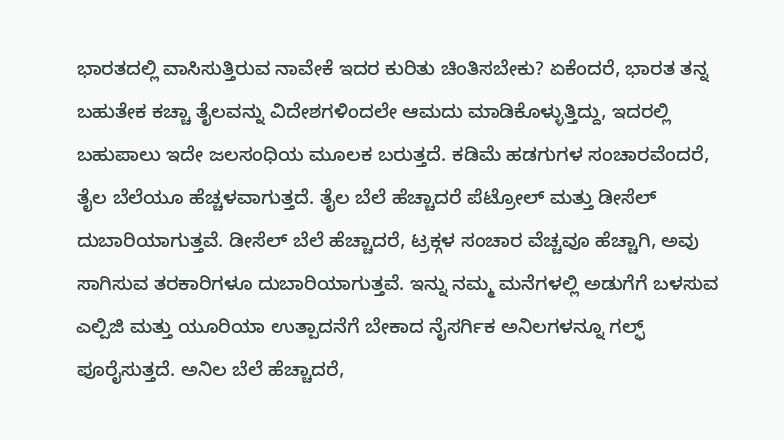ಭಾರತದಲ್ಲಿ ವಾಸಿಸುತ್ತಿರುವ ನಾವೇಕೆ ಇದರ ಕುರಿತು ಚಿಂತಿಸಬೇಕು? ಏಕೆಂದರೆ, ಭಾರತ ತನ್ನ ಬಹುತೇಕ ಕಚ್ಚಾ ತೈಲವನ್ನು ವಿದೇಶಗಳಿಂದಲೇ ಆಮದು ಮಾಡಿಕೊಳ್ಳುತ್ತಿದ್ದು, ಇದರಲ್ಲಿ ಬಹುಪಾಲು ಇದೇ ಜಲಸಂಧಿಯ ಮೂಲಕ ಬರುತ್ತದೆ. ಕಡಿಮೆ ಹಡಗುಗಳ ಸಂಚಾರವೆಂದರೆ, ತೈಲ ಬೆಲೆಯೂ ಹೆಚ್ಚಳವಾಗುತ್ತದೆ. ತೈಲ ಬೆಲೆ ಹೆಚ್ಚಾದರೆ ಪೆಟ್ರೋಲ್ ಮತ್ತು ಡೀಸೆಲ್ ದುಬಾರಿಯಾಗುತ್ತವೆ. ಡೀಸೆಲ್ ಬೆಲೆ ಹೆಚ್ಚಾದರೆ, ಟ್ರಕ್ಗಳ ಸಂಚಾರ ವೆಚ್ಚವೂ ಹೆಚ್ಚಾಗಿ, ಅವು ಸಾಗಿಸುವ ತರಕಾರಿಗಳೂ ದುಬಾರಿಯಾಗುತ್ತವೆ. ಇನ್ನು ನಮ್ಮ ಮನೆಗಳಲ್ಲಿ ಅಡುಗೆಗೆ ಬಳಸುವ ಎಲ್ಪಿಜಿ ಮತ್ತು ಯೂರಿಯಾ ಉತ್ಪಾದನೆಗೆ ಬೇಕಾದ ನೈಸರ್ಗಿಕ ಅನಿಲಗಳನ್ನೂ ಗಲ್ಫ್ ಪೂರೈಸುತ್ತದೆ. ಅನಿಲ ಬೆಲೆ ಹೆಚ್ಚಾದರೆ,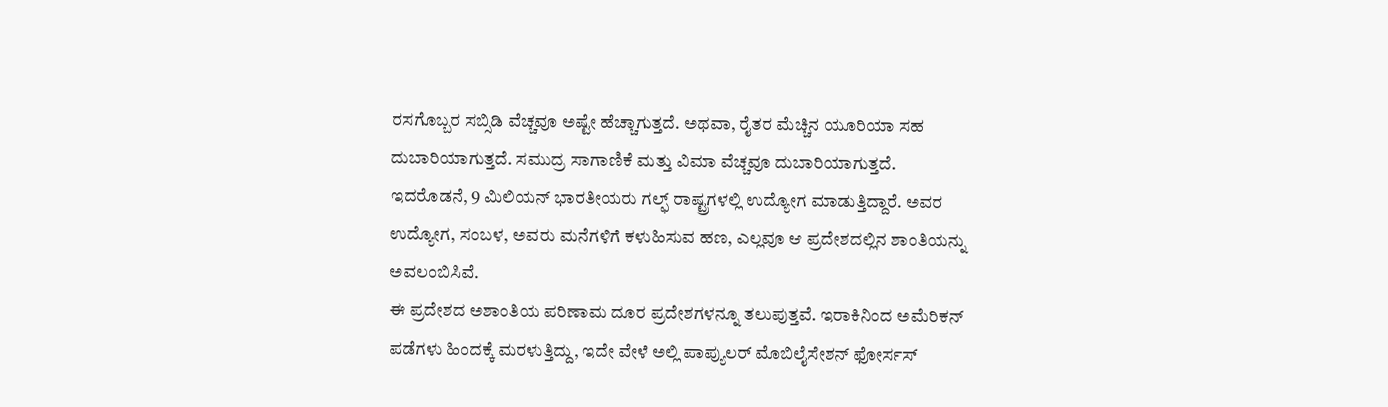ರಸಗೊಬ್ಬರ ಸಬ್ಸಿಡಿ ವೆಚ್ಚವೂ ಅಷ್ಟೇ ಹೆಚ್ಚಾಗುತ್ತದೆ. ಅಥವಾ, ರೈತರ ಮೆಚ್ಚಿನ ಯೂರಿಯಾ ಸಹ ದುಬಾರಿಯಾಗುತ್ತದೆ. ಸಮುದ್ರ ಸಾಗಾಣಿಕೆ ಮತ್ತು ವಿಮಾ ವೆಚ್ಚವೂ ದುಬಾರಿಯಾಗುತ್ತದೆ. ಇದರೊಡನೆ, 9 ಮಿಲಿಯನ್ ಭಾರತೀಯರು ಗಲ್ಫ್ ರಾಷ್ಟ್ರಗಳಲ್ಲಿ ಉದ್ಯೋಗ ಮಾಡುತ್ತಿದ್ದಾರೆ. ಅವರ ಉದ್ಯೋಗ, ಸಂಬಳ, ಅವರು ಮನೆಗಳಿಗೆ ಕಳುಹಿಸುವ ಹಣ, ಎಲ್ಲವೂ ಆ ಪ್ರದೇಶದಲ್ಲಿನ ಶಾಂತಿಯನ್ನು ಅವಲಂಬಿಸಿವೆ.
ಈ ಪ್ರದೇಶದ ಅಶಾಂತಿಯ ಪರಿಣಾಮ ದೂರ ಪ್ರದೇಶಗಳನ್ನೂ ತಲುಪುತ್ತವೆ. ಇರಾಕಿನಿಂದ ಅಮೆರಿಕನ್ ಪಡೆಗಳು ಹಿಂದಕ್ಕೆ ಮರಳುತ್ತಿದ್ದು, ಇದೇ ವೇಳೆ ಅಲ್ಲಿ ಪಾಪ್ಯುಲರ್ ಮೊಬಿಲೈಸೇಶನ್ ಫೋರ್ಸಸ್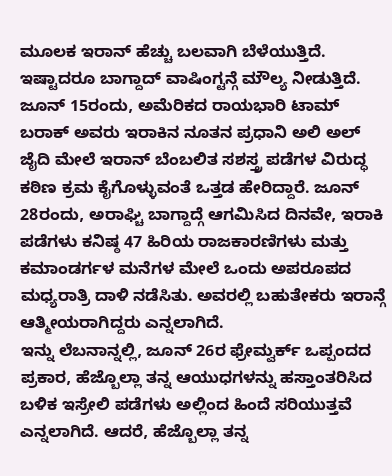ಮೂಲಕ ಇರಾನ್ ಹೆಚ್ಚು ಬಲವಾಗಿ ಬೆಳೆಯುತ್ತಿದೆ. ಇಷ್ಟಾದರೂ ಬಾಗ್ದಾದ್ ವಾಷಿಂಗ್ಟನ್ಗೆ ಮೌಲ್ಯ ನೀಡುತ್ತಿದೆ. ಜೂನ್ 15ರಂದು, ಅಮೆರಿಕದ ರಾಯಭಾರಿ ಟಾಮ್ ಬರಾಕ್ ಅವರು ಇರಾಕಿನ ನೂತನ ಪ್ರಧಾನಿ ಅಲಿ ಅಲ್ ಜೈದಿ ಮೇಲೆ ಇರಾನ್ ಬೆಂಬಲಿತ ಸಶಸ್ತ್ರ ಪಡೆಗಳ ವಿರುದ್ಧ ಕಠಿಣ ಕ್ರಮ ಕೈಗೊಳ್ಳುವಂತೆ ಒತ್ತಡ ಹೇರಿದ್ದಾರೆ. ಜೂನ್ 28ರಂದು, ಅರಾಘ್ಚಿ ಬಾಗ್ದಾದ್ಗೆ ಆಗಮಿಸಿದ ದಿನವೇ, ಇರಾಕಿ ಪಡೆಗಳು ಕನಿಷ್ಠ 47 ಹಿರಿಯ ರಾಜಕಾರಣಿಗಳು ಮತ್ತು ಕಮಾಂಡರ್ಗಳ ಮನೆಗಳ ಮೇಲೆ ಒಂದು ಅಪರೂಪದ ಮಧ್ಯರಾತ್ರಿ ದಾಳಿ ನಡೆಸಿತು. ಅವರಲ್ಲಿ ಬಹುತೇಕರು ಇರಾನ್ಗೆ ಆತ್ಮೀಯರಾಗಿದ್ದರು ಎನ್ನಲಾಗಿದೆ.
ಇನ್ನು ಲೆಬನಾನ್ನಲ್ಲಿ, ಜೂನ್ 26ರ ಫ್ರೇಮ್ವರ್ಕ್ ಒಪ್ಪಂದದ ಪ್ರಕಾರ, ಹೆಜ್ಬೊಲ್ಲಾ ತನ್ನ ಆಯುಧಗಳನ್ನು ಹಸ್ತಾಂತರಿಸಿದ ಬಳಿಕ ಇಸ್ರೇಲಿ ಪಡೆಗಳು ಅಲ್ಲಿಂದ ಹಿಂದೆ ಸರಿಯುತ್ತವೆ ಎನ್ನಲಾಗಿದೆ. ಆದರೆ, ಹೆಜ್ಬೊಲ್ಲಾ ತನ್ನ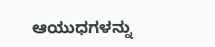ಆಯುಧಗಳನ್ನು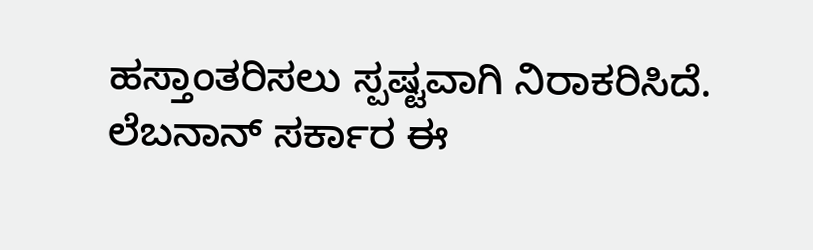ಹಸ್ತಾಂತರಿಸಲು ಸ್ಪಷ್ಟವಾಗಿ ನಿರಾಕರಿಸಿದೆ. ಲೆಬನಾನ್ ಸರ್ಕಾರ ಈ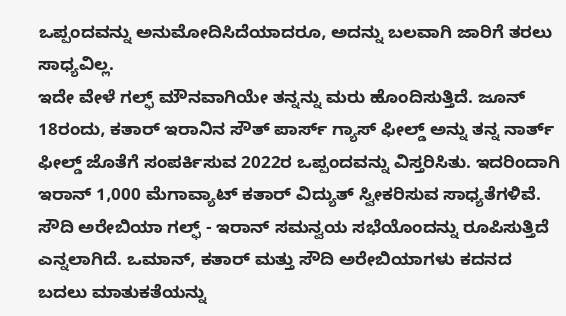ಒಪ್ಪಂದವನ್ನು ಅನುಮೋದಿಸಿದೆಯಾದರೂ, ಅದನ್ನು ಬಲವಾಗಿ ಜಾರಿಗೆ ತರಲು ಸಾಧ್ಯವಿಲ್ಲ.
ಇದೇ ವೇಳೆ ಗಲ್ಫ್ ಮೌನವಾಗಿಯೇ ತನ್ನನ್ನು ಮರು ಹೊಂದಿಸುತ್ತಿದೆ. ಜೂನ್ 18ರಂದು, ಕತಾರ್ ಇರಾನಿನ ಸೌತ್ ಪಾರ್ಸ್ ಗ್ಯಾಸ್ ಫೀಲ್ಡ್ ಅನ್ನು ತನ್ನ ನಾರ್ತ್ ಫೀಲ್ಡ್ ಜೊತೆಗೆ ಸಂಪರ್ಕಿಸುವ 2022ರ ಒಪ್ಪಂದವನ್ನು ವಿಸ್ತರಿಸಿತು. ಇದರಿಂದಾಗಿ ಇರಾನ್ 1,000 ಮೆಗಾವ್ಯಾಟ್ ಕತಾರ್ ವಿದ್ಯುತ್ ಸ್ವೀಕರಿಸುವ ಸಾಧ್ಯತೆಗಳಿವೆ. ಸೌದಿ ಅರೇಬಿಯಾ ಗಲ್ಫ್ - ಇರಾನ್ ಸಮನ್ವಯ ಸಭೆಯೊಂದನ್ನು ರೂಪಿಸುತ್ತಿದೆ ಎನ್ನಲಾಗಿದೆ. ಒಮಾನ್, ಕತಾರ್ ಮತ್ತು ಸೌದಿ ಅರೇಬಿಯಾಗಳು ಕದನದ ಬದಲು ಮಾತುಕತೆಯನ್ನು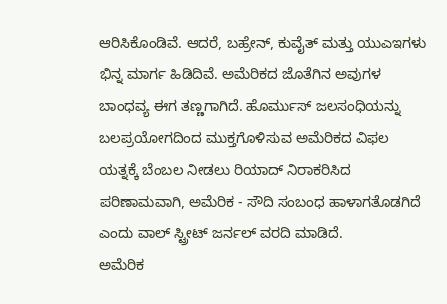ಆರಿಸಿಕೊಂಡಿವೆ. ಆದರೆ, ಬಹ್ರೇನ್, ಕುವೈತ್ ಮತ್ತು ಯುಎಇಗಳು ಭಿನ್ನ ಮಾರ್ಗ ಹಿಡಿದಿವೆ. ಅಮೆರಿಕದ ಜೊತೆಗಿನ ಅವುಗಳ ಬಾಂಧವ್ಯ ಈಗ ತಣ್ಣಗಾಗಿದೆ. ಹೊರ್ಮುಸ್ ಜಲಸಂಧಿಯನ್ನು ಬಲಪ್ರಯೋಗದಿಂದ ಮುಕ್ತಗೊಳಿಸುವ ಅಮೆರಿಕದ ವಿಫಲ ಯತ್ನಕ್ಕೆ ಬೆಂಬಲ ನೀಡಲು ರಿಯಾದ್ ನಿರಾಕರಿಸಿದ ಪರಿಣಾಮವಾಗಿ, ಅಮೆರಿಕ - ಸೌದಿ ಸಂಬಂಧ ಹಾಳಾಗತೊಡಗಿದೆ ಎಂದು ವಾಲ್ ಸ್ಟ್ರೀಟ್ ಜರ್ನಲ್ ವರದಿ ಮಾಡಿದೆ.
ಅಮೆರಿಕ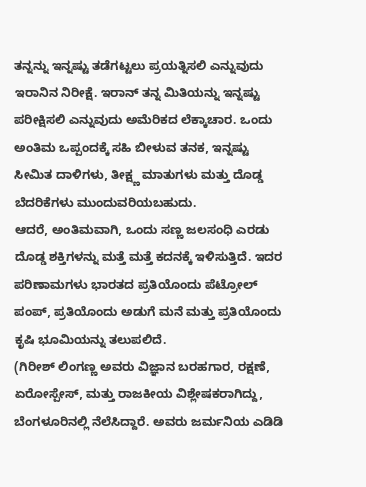ತನ್ನನ್ನು ಇನ್ನಷ್ಟು ತಡೆಗಟ್ಟಲು ಪ್ರಯತ್ನಿಸಲಿ ಎನ್ನುವುದು ಇರಾನಿನ ನಿರೀಕ್ಷೆ. ಇರಾನ್ ತನ್ನ ಮಿತಿಯನ್ನು ಇನ್ನಷ್ಟು ಪರೀಕ್ಷಿಸಲಿ ಎನ್ನುವುದು ಅಮೆರಿಕದ ಲೆಕ್ಕಾಚಾರ. ಒಂದು ಅಂತಿಮ ಒಪ್ಪಂದಕ್ಕೆ ಸಹಿ ಬೀಳುವ ತನಕ, ಇನ್ನಷ್ಟು ಸೀಮಿತ ದಾಳಿಗಳು, ತೀಕ್ಷ್ಣ ಮಾತುಗಳು ಮತ್ತು ದೊಡ್ಡ ಬೆದರಿಕೆಗಳು ಮುಂದುವರಿಯಬಹುದು.
ಆದರೆ, ಅಂತಿಮವಾಗಿ, ಒಂದು ಸಣ್ಣ ಜಲಸಂಧಿ ಎರಡು ದೊಡ್ಡ ಶಕ್ತಿಗಳನ್ನು ಮತ್ತೆ ಮತ್ತೆ ಕದನಕ್ಕೆ ಇಳಿಸುತ್ತಿದೆ. ಇದರ ಪರಿಣಾಮಗಳು ಭಾರತದ ಪ್ರತಿಯೊಂದು ಪೆಟ್ರೋಲ್ ಪಂಪ್, ಪ್ರತಿಯೊಂದು ಅಡುಗೆ ಮನೆ ಮತ್ತು ಪ್ರತಿಯೊಂದು ಕೃಷಿ ಭೂಮಿಯನ್ನು ತಲುಪಲಿದೆ.
(ಗಿರೀಶ್ ಲಿಂಗಣ್ಣ ಅವರು ವಿಜ್ಞಾನ ಬರಹಗಾರ, ರಕ್ಷಣೆ, ಏರೋಸ್ಪೇಸ್, ಮತ್ತು ರಾಜಕೀಯ ವಿಶ್ಲೇಷಕರಾಗಿದ್ದು, ಬೆಂಗಳೂರಿನಲ್ಲಿ ನೆಲೆಸಿದ್ದಾರೆ. ಅವರು ಜರ್ಮನಿಯ ಎಡಿಡಿ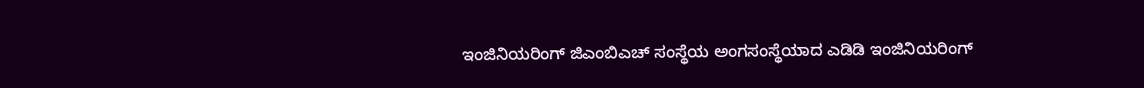ಇಂಜಿನಿಯರಿಂಗ್ ಜಿಎಂಬಿಎಚ್ ಸಂಸ್ಥೆಯ ಅಂಗಸಂಸ್ಥೆಯಾದ ಎಡಿಡಿ ಇಂಜಿನಿಯರಿಂಗ್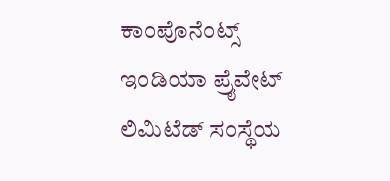ಕಾಂಪೊನೆಂಟ್ಸ್ ಇಂಡಿಯಾ ಪ್ರೈವೇಟ್ ಲಿಮಿಟೆಡ್ ಸಂಸ್ಥೆಯ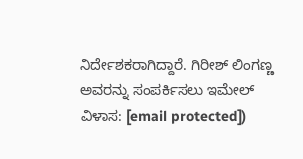ನಿರ್ದೇಶಕರಾಗಿದ್ದಾರೆ. ಗಿರೀಶ್ ಲಿಂಗಣ್ಣ ಅವರನ್ನು ಸಂಪರ್ಕಿಸಲು ಇಮೇಲ್ ವಿಳಾಸ: [email protected])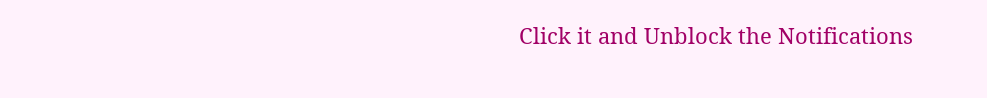Click it and Unblock the Notifications